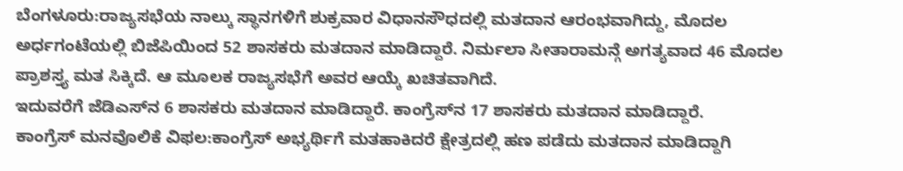ಬೆಂಗಳೂರು:ರಾಜ್ಯಸಭೆಯ ನಾಲ್ಕು ಸ್ಥಾನಗಳಿಗೆ ಶುಕ್ರವಾರ ವಿಧಾನಸೌಧದಲ್ಲಿ ಮತದಾನ ಆರಂಭವಾಗಿದ್ದು, ಮೊದಲ ಅರ್ಧಗಂಟೆಯಲ್ಲಿ ಬಿಜೆಪಿಯಿಂದ 52 ಶಾಸಕರು ಮತದಾನ ಮಾಡಿದ್ದಾರೆ. ನಿರ್ಮಲಾ ಸೀತಾರಾಮನ್ಗೆ ಅಗತ್ಯವಾದ 46 ಮೊದಲ ಪ್ರಾಶಸ್ತ್ಯ ಮತ ಸಿಕ್ಕಿದೆ. ಆ ಮೂಲಕ ರಾಜ್ಯಸಭೆಗೆ ಅವರ ಆಯ್ಕೆ ಖಚಿತವಾಗಿದೆ.
ಇದುವರೆಗೆ ಜೆಡಿಎಸ್‌ನ 6 ಶಾಸಕರು ಮತದಾನ ಮಾಡಿದ್ದಾರೆ. ಕಾಂಗ್ರೆಸ್‌ನ 17 ಶಾಸಕರು ಮತದಾನ ಮಾಡಿದ್ದಾರೆ.
ಕಾಂಗ್ರೆಸ್ ಮನವೊಲಿಕೆ ವಿಫಲ:ಕಾಂಗ್ರೆಸ್ ಅಭ್ಯರ್ಥಿಗೆ ಮತಹಾಕಿದರೆ ಕ್ಷೇತ್ರದಲ್ಲಿ ಹಣ ಪಡೆದು ಮತದಾನ ಮಾಡಿದ್ದಾಗಿ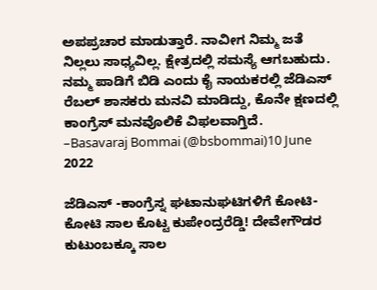ಅಪಪ್ರಚಾರ ಮಾಡುತ್ತಾರೆ. ನಾವೀಗ ನಿಮ್ಮ‌ ಜತೆ ನಿಲ್ಲಲು ಸಾಧ್ಯವಿಲ್ಲ. ಕ್ಷೇತ್ರದಲ್ಲಿ ಸಮಸ್ಯೆ ಆಗಬಹುದು. ನಮ್ಮ‌ ಪಾಡಿಗೆ ಬಿಡಿ ಎಂದು ಕೈ ನಾಯಕರಲ್ಲಿ ಜೆಡಿಎಸ್ ರೆಬಲ್ ಶಾಸಕರು ಮನವಿ ಮಾಡಿದ್ದು, ಕೊನೇ ಕ್ಷಣದಲ್ಲಿ ಕಾಂಗ್ರೆಸ್ ಮನವೊಲಿಕೆ ವಿಫಲವಾಗ್ತಿದೆ.
–Basavaraj Bommai (@bsbommai)10 June 2022

ಜೆಡಿಎಸ್ -ಕಾಂಗ್ರೆಸ್ನ ಘಟಾನುಘಟಿಗಳಿಗೆ ಕೋಟಿ-ಕೋಟಿ ಸಾಲ ಕೊಟ್ಟ ಕುಪೇಂದ್ರರೆಡ್ಡಿ! ದೇವೇಗೌಡರ ಕುಟುಂಬಕ್ಕೂ ಸಾಲ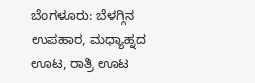ಬೆಂಗಳೂರು: ಬೆಳಗ್ಗಿನ ಉಪಹಾರ, ಮಧ್ಯಾಹ್ನದ ಊಟ, ರಾತ್ರಿ ಊಟ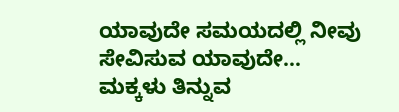ಯಾವುದೇ ಸಮಯದಲ್ಲಿ ನೀವು ಸೇವಿಸುವ ಯಾವುದೇ…
ಮಕ್ಕಳು ತಿನ್ನುವ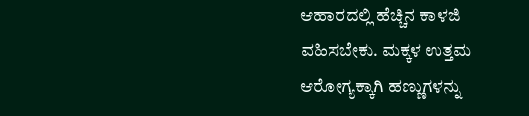ಆಹಾರದಲ್ಲಿ ಹೆಚ್ಚಿನ ಕಾಳಜಿ ವಹಿಸಬೇಕು. ಮಕ್ಕಳ ಉತ್ತಮ ಆರೋಗ್ಯಕ್ಕಾಗಿ ಹಣ್ಣುಗಳನ್ನು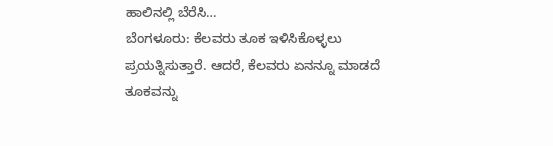ಹಾಲಿನಲ್ಲಿ ಬೆರೆಸಿ…
ಬೆಂಗಳೂರು: ಕೆಲವರು ತೂಕ ಇಳಿಸಿಕೊಳ್ಳಲು ಪ್ರಯತ್ನಿಸುತ್ತಾರೆ. ಆದರೆ, ಕೆಲವರು ಏನನ್ನೂ ಮಾಡದೆ ತೂಕವನ್ನು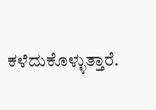ಕಳೆದುಕೊಳ್ಳುತ್ತಾರೆ.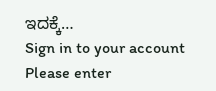ಇದಕ್ಕೆ…
Sign in to your account
Please enter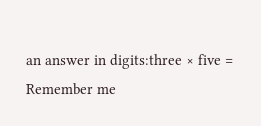an answer in digits:three × five =
Remember me